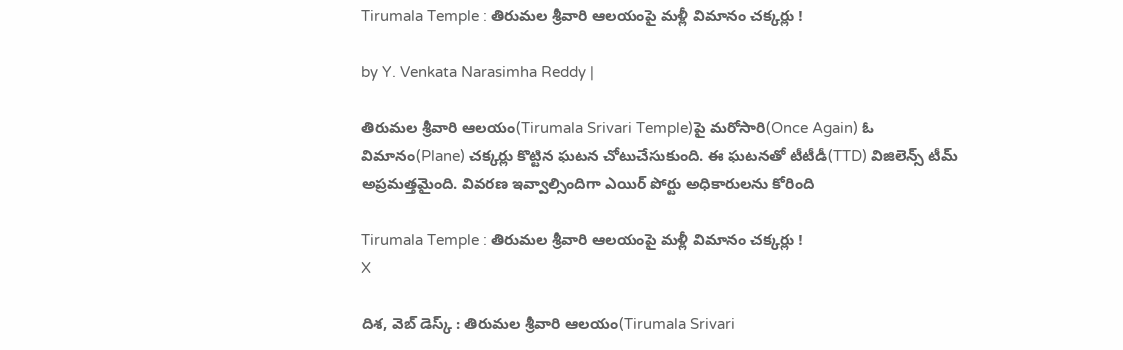Tirumala Temple : తిరుమల శ్రీవారి ఆలయంపై మళ్లీ విమానం చక్కర్లు !

by Y. Venkata Narasimha Reddy |

తిరుమల శ్రీవారి ఆలయం(Tirumala Srivari Temple)పై మరోసారి(Once Again) ఓ విమానం(Plane) చక్కర్లు కొట్టిన ఘటన చోటుచేసుకుంది. ఈ ఘటనతో టీటీడీ(TTD) విజిలెన్స్ టీమ్ అప్రమత్తమైంది. వివరణ ఇవ్వాల్సిందిగా ఎయిర్ పోర్టు అధికారులను కోరింది

Tirumala Temple : తిరుమల శ్రీవారి ఆలయంపై మళ్లీ విమానం చక్కర్లు !
X

దిశ, వెబ్ డెస్క్ : తిరుమల శ్రీవారి ఆలయం(Tirumala Srivari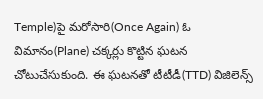Temple)పై మరోసారి(Once Again) ఓ విమానం(Plane) చక్కర్లు కొట్టిన ఘటన చోటుచేసుకుంది. ఈ ఘటనతో టీటీడీ(TTD) విజిలెన్స్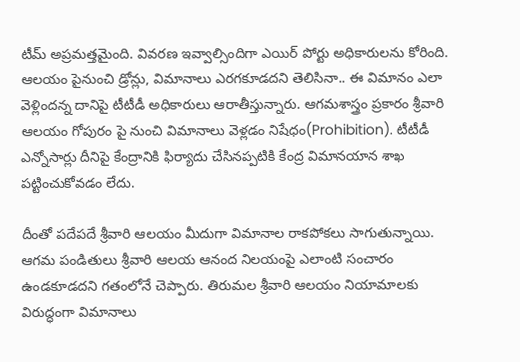టీమ్ అప్రమత్తమైంది. వివరణ ఇవ్వాల్సిందిగా ఎయిర్ పోర్టు అధికారులను కోరింది. ఆలయం పైనుంచి డ్రోన్లు, విమానాలు ఎరగకూడదని తెలిసినా.. ఈ విమానం ఎలా వెళ్లిందన్న దానిపై టీటీడీ అధికారులు ఆరాతీస్తున్నారు. ఆగమశాస్త్రం ప్రకారం శ్రీవారి ఆలయం గోపురం పై నుంచి విమానాలు వెళ్లడం నిషేధం(Prohibition). టీటీడీ ఎన్నోసార్లు దీనిపై కేంద్రానికి ఫిర్యాదు చేసినప్పటికి కేంద్ర విమానయాన శాఖ పట్టించుకోవడం లేదు.

దీంతో పదేపదే శ్రీవారి ఆలయం మీదుగా విమానాల రాకపోకలు సాగుతున్నాయి. ఆగమ పండితులు శ్రీవారి ఆలయ ఆనంద నిలయంపై ఎలాంటి సంచారం ఉండకూడదని గతంలోనే చెప్పారు. తిరుమల శ్రీవారి ఆలయం నియామాలకు విరుద్ధంగా విమానాలు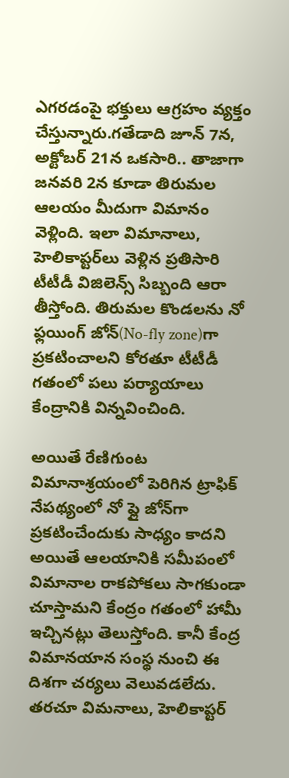ఎగరడంపై భక్తులు ఆగ్రహం వ్యక్తం చేస్తున్నారు.గతేడాది జూన్ 7న, అక్టోబర్ 21న ఒకసారి.. తాజాగా జనవరి 2న కూడా తిరుమల ఆలయం మీదుగా విమానం వెళ్లింది. ఇలా విమానాలు, హెలికాప్టర్‌లు వెళ్లిన ప్రతిసారి టీటీడీ విజిలెన్స్ సిబ్బంది ఆరా తీస్తోంది. తిరుమల కొండలను నో ఫ్లయింగ్ జోన్(No-fly zone)గా ప్రకటించాలని కోరతూ టీటీడీ గతంలో పలు పర్యాయాలు కేంద్రానికి విన్నవించింది.

అయితే రేణిగుంట విమానాశ్రయంలో పెరిగిన ట్రాఫిక్ నేపథ్యంలో నో ఫ్లై జోన్‌గా ప్రకటించేందుకు సాధ్యం కాదని అయితే ఆలయానికి సమీపంలో విమానాల రాకపోకలు సాగకుండా చూస్తామని కేంద్రం గతంలో హామీ ఇచ్చినట్లు తెలుస్తోంది. కానీ కేంద్ర విమానయాన సంస్థ నుంచి ఈ దిశగా చర్యలు వెలువడలేదు. తరచూ విమనాలు, హెలికాప్టర్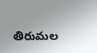తిరుమల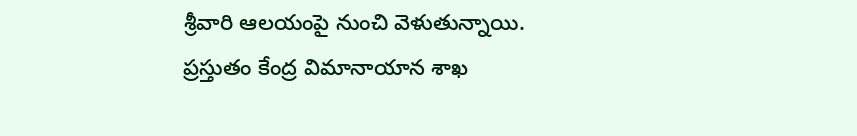శ్రీవారి ఆలయంపై నుంచి వెళుతున్నాయి. ప్రస్తుతం కేంద్ర విమానాయాన శాఖ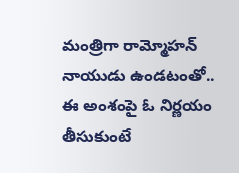మంత్రిగా రామ్మోహన్ నాయుడు ఉండటంతో.. ఈ అంశంపై ఓ నిర్ణయం తీసుకుంటే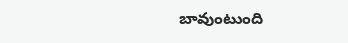బావుంటుంది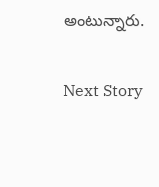అంటున్నారు.

Next Story